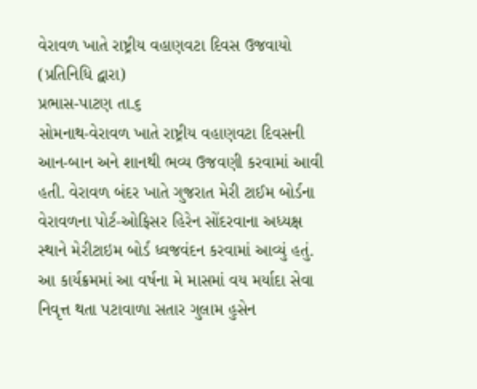વેરાવળ ખાતે રાષ્ટ્રીય વહાણવટા દિવસ ઉજવાયો
(પ્રતિનિધિ દ્વારા)
પ્રભાસ-પાટણ તા.૬
સોમનાથ-વેરાવળ ખાતે રાષ્ટ્રીય વહાણવટા દિવસની આન-બાન અને શાનથી ભવ્ય ઉજવણી કરવામાં આવી હતી. વેરાવળ બંદર ખાતે ગુજરાત મેરી ટાઈમ બોર્ડના વેરાવળના પોર્ટ-ઓફિસર હિરેન સોંદરવાના અધ્યક્ષ સ્થાને મેરીટાઇમ બોર્ડ ધ્વજવંદન કરવામાં આવ્યું હતું. આ કાર્યક્રમમાં આ વર્ષના મે માસમાં વય મર્યાદા સેવા નિવૃત્ત થતા પટાવાળા સતાર ગુલામ હુસેન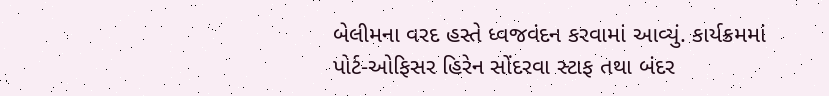બેલીમના વરદ હસ્તે ધ્વજવંદન કરવામાં આવ્યું. કાર્યક્રમમાં પોર્ટ-ઓફિસર હિરેન સોંદરવા સ્ટાફ તથા બંદર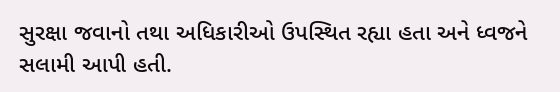સુરક્ષા જવાનો તથા અધિકારીઓ ઉપસ્થિત રહ્યા હતા અને ધ્વજને સલામી આપી હતી.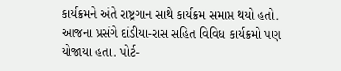કાર્યક્રમને અંતે રાષ્ટ્રગાન સાથે કાર્યક્રમ સમાપ્ત થયો હતો.
આજના પ્રસંગે દાંડીયા-રાસ સહિત વિવિધ કાર્યક્રમો પણ યોજાયા હતા. પોર્ટ-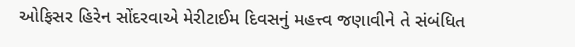ઓફિસર હિરેન સોંદરવાએ મેરીટાઈમ દિવસનું મહત્ત્વ જણાવીને તે સંબંધિત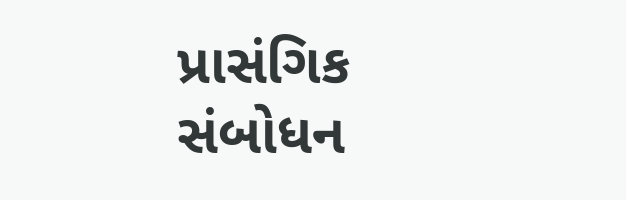પ્રાસંગિક સંબોધન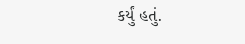કર્યું હતું.